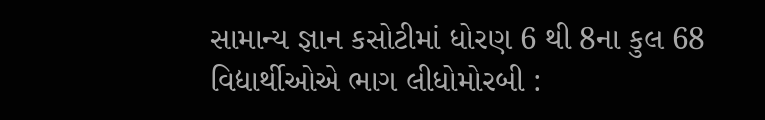સામાન્ય જ્ઞાન કસોટીમાં ધોરણ 6 થી 8ના કુલ 68 વિદ્યાર્થીઓએ ભાગ લીધોમોરબી :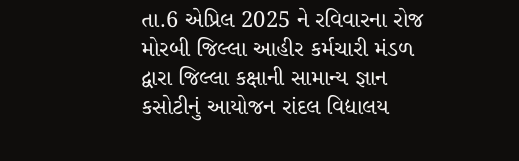તા.6 એપ્રિલ 2025 ને રવિવારના રોજ મોરબી જિલ્લા આહીર કર્મચારી મંડળ દ્વારા જિલ્લા કક્ષાની સામાન્ય જ્ઞાન કસોટીનું આયોજન રાંદલ વિદ્યાલય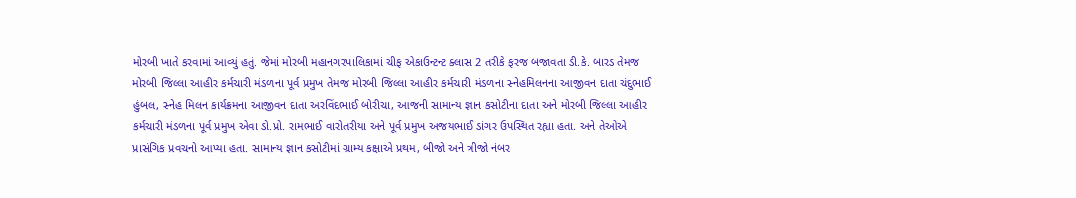મોરબી ખાતે કરવામાં આવ્યું હતું. જેમાં મોરબી મહાનગરપાલિકામાં ચીફ એકાઉન્ટન્ટ ક્લાસ 2 તરીકે ફરજ બજાવતા ડી.કે. બારડ તેમજ મોરબી જિલ્લા આહીર કર્મચારી મંડળના પૂર્વ પ્રમુખ તેમજ મોરબી જિલ્લા આહીર કર્મચારી મંડળના સ્નેહમિલનના આજીવન દાતા ચંદુભાઈ હુંબલ, સ્નેહ મિલન કાર્યક્રમના આજીવન દાતા અરવિંદભાઈ બોરીચા, આજની સામાન્ય જ્ઞાન કસોટીના દાતા અને મોરબી જિલ્લા આહીર કર્મચારી મંડળના પૂર્વ પ્રમુખ એવા ડો.પ્રો. રામભાઈ વારોતરીયા અને પૂર્વ પ્રમુખ અજયભાઈ ડાંગર ઉપસ્થિત રહ્યા હતા. અને તેઓએ પ્રાસંગિક પ્રવચનો આપ્યા હતા. સામાન્ય જ્ઞાન કસોટીમાં ગ્રામ્ય કક્ષાએ પ્રથમ, બીજો અને ત્રીજો નંબર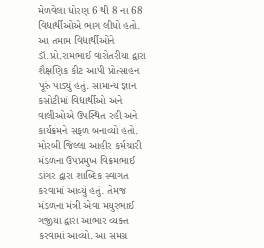મેળવેલા ધોરણ 6 થી 8 ના 68 વિદ્યાર્થીઓએ ભાગ લીધો હતો. આ તમામ વિદ્યાર્થીઓને ડૉ.પ્રો.રામભાઈ વારોતરીયા દ્વારા શૈક્ષણિક કીટ આપી પ્રોત્સાહન પૂરું પાડ્યું હતું. સામાન્ય જ્ઞાન કસોટીમાં વિદ્યાર્થીઓ અને વાલીઓએ ઉપસ્થિત રહી અને કાર્યક્રમને સફળ બનાવ્યો હતો. મોરબી જિલ્લા આહીર કર્મચારી મંડળના ઉપપ્રમુખ વિક્રમભાઈ ડાંગર દ્વારા શાબ્દિક સ્વાગત કરવામાં આવ્યું હતું. તેમજ મંડળના મંત્રી એવા મયુરભાઈ ગજીયા દ્વારા આભાર વ્યક્ત કરવામાં આવ્યો. આ સમગ્ર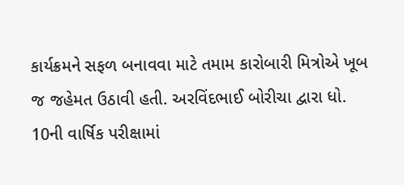કાર્યક્રમને સફળ બનાવવા માટે તમામ કારોબારી મિત્રોએ ખૂબ જ જહેમત ઉઠાવી હતી. અરવિંદભાઈ બોરીચા દ્વારા ધો. 10ની વાર્ષિક પરીક્ષામાં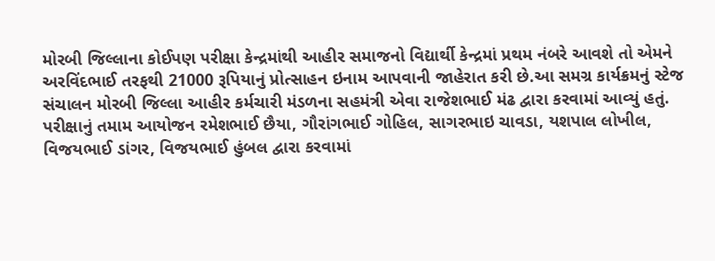મોરબી જિલ્લાના કોઈપણ પરીક્ષા કેન્દ્રમાંથી આહીર સમાજનો વિદ્યાર્થી કેન્દ્રમાં પ્રથમ નંબરે આવશે તો એમને અરવિંદભાઈ તરફથી 21000 રૂપિયાનું પ્રોત્સાહન ઇનામ આપવાની જાહેરાત કરી છે.આ સમગ્ર કાર્યક્રમનું સ્ટેજ સંચાલન મોરબી જિલ્લા આહીર કર્મચારી મંડળના સહમંત્રી એવા રાજેશભાઈ મંઢ દ્વારા કરવામાં આવ્યું હતું. પરીક્ષાનું તમામ આયોજન રમેશભાઈ છૈયા, ગૌરાંગભાઈ ગોહિલ, સાગરભાઇ ચાવડા, યશપાલ લોખીલ, વિજયભાઈ ડાંગર, વિજયભાઈ હુંબલ દ્વારા કરવામાં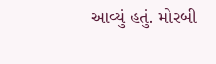આવ્યું હતું. મોરબી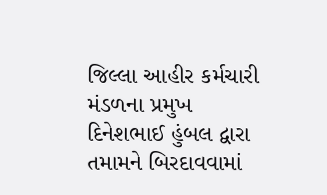જિલ્લા આહીર કર્મચારી મંડળના પ્રમુખ દિનેશભાઈ હુંબલ દ્વારા તમામને બિરદાવવામાં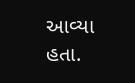આવ્યા હતા.